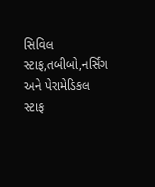સિવિલ સ્ટાફ,તબીબો,નર્સિંગ અને પેરામેડિકલ સ્ટાફ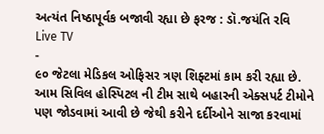અત્યંત નિષ્ઠાપૂર્વક બજાવી રહ્યા છે ફરજ : ડૉ.જયંતિ રવિ
Live TV
-
૯૦ જેટલા મેડિકલ ઓફિસર ત્રણ શિફ્ટમાં કામ કરી રહ્યા છે. આમ સિવિલ હોસ્પિટલ ની ટીમ સાથે બહારની એક્સપર્ટ ટીમોને પણ જોડવામાં આવી છે જેથી કરીને દર્દીઓને સાજા કરવામાં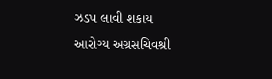ઝડપ લાવી શકાય
આરોગ્ય અગ્રસચિવશ્રી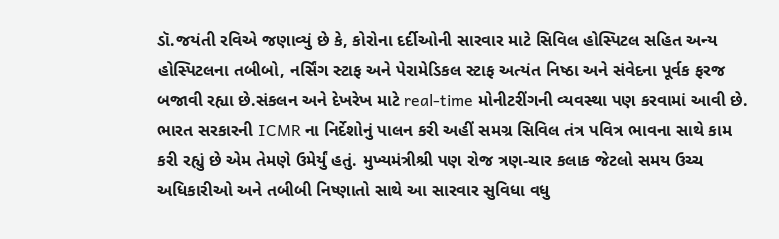ડૉ.જયંતી રવિએ જણાવ્યું છે કે, કોરોના દર્દીઓની સારવાર માટે સિવિલ હોસ્પિટલ સહિત અન્ય હોસ્પિટલના તબીબો, નર્સિંગ સ્ટાફ અને પેરામેડિકલ સ્ટાફ અત્યંત નિષ્ઠા અને સંવેદના પૂર્વક ફરજ બજાવી રહ્યા છે.સંકલન અને દેખરેખ માટે real-time મોનીટરીંગની વ્યવસ્થા પણ કરવામાં આવી છે. ભારત સરકારની ICMR ના નિર્દેશોનું પાલન કરી અહીં સમગ્ર સિવિલ તંત્ર પવિત્ર ભાવના સાથે કામ કરી રહ્યું છે એમ તેમણે ઉમેર્યું હતું. મુખ્યમંત્રીશ્રી પણ રોજ ત્રણ-ચાર કલાક જેટલો સમય ઉચ્ચ અધિકારીઓ અને તબીબી નિષ્ણાતો સાથે આ સારવાર સુવિધા વધુ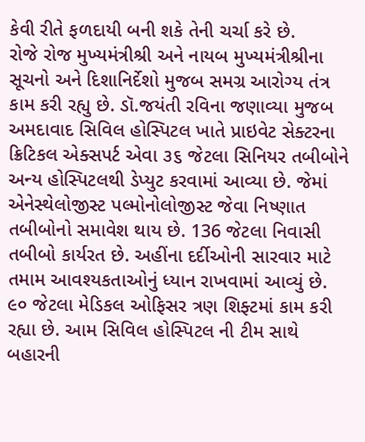કેવી રીતે ફળદાયી બની શકે તેની ચર્ચા કરે છે.
રોજે રોજ મુખ્યમંત્રીશ્રી અને નાયબ મુખ્યમંત્રીશ્રીના સૂચનો અને દિશાનિર્દેશો મુજબ સમગ્ર આરોગ્ય તંત્ર કામ કરી રહ્યુ છે. ડૉ.જયંતી રવિના જણાવ્યા મુજબ અમદાવાદ સિવિલ હોસ્પિટલ ખાતે પ્રાઇવેટ સેક્ટરના ક્રિટિકલ એક્સપર્ટ એવા ૩૬ જેટલા સિનિયર તબીબોને અન્ય હોસ્પિટલથી ડેપ્યુટ કરવામાં આવ્યા છે. જેમાં એનેસ્થેલોજીસ્ટ પલ્મોનોલોજીસ્ટ જેવા નિષ્ણાત તબીબોનો સમાવેશ થાય છે. 136 જેટલા નિવાસી તબીબો કાર્યરત છે. અહીંના દર્દીઓની સારવાર માટે તમામ આવશ્યકતાઓનું ધ્યાન રાખવામાં આવ્યું છે. ૯૦ જેટલા મેડિકલ ઓફિસર ત્રણ શિફ્ટમાં કામ કરી રહ્યા છે. આમ સિવિલ હોસ્પિટલ ની ટીમ સાથે બહારની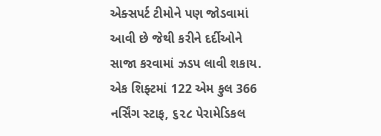એક્સપર્ટ ટીમોને પણ જોડવામાં આવી છે જેથી કરીને દર્દીઓને સાજા કરવામાં ઝડપ લાવી શકાય. એક શિફ્ટમાં 122 એમ કુલ 366 નર્સિંગ સ્ટાફ, ૬૨૮ પેરામેડિકલ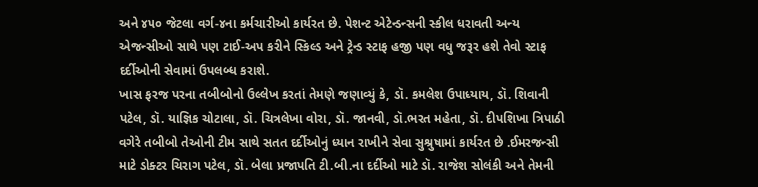અને ૪૫૦ જેટલા વર્ગ-૪ના કર્મચારીઓ કાર્યરત છે. પેશન્ટ એટેન્ડન્સની સ્કીલ ધરાવતી અન્ય એજન્સીઓ સાથે પણ ટાઈ-અપ કરીને સ્કિલ્ડ અને ટ્રેન્ડ સ્ટાફ હજી પણ વધુ જરૂર હશે તેવો સ્ટાફ દર્દીઓની સેવામાં ઉપલબ્ધ કરાશે.
ખાસ ફરજ પરના તબીબોનો ઉલ્લેખ કરતાં તેમણે જણાવ્યું કે, ડૉ. કમલેશ ઉપાધ્યાય, ડૉ. શિવાની પટેલ, ડૉ. યાજ્ઞિક ચોટાલા, ડૉ. ચિત્રલેખા વોરા, ડૉ. જાનવી, ડૉ.ભરત મહેતા, ડૉ. દીપશિખા ત્રિપાઠી વગેરે તબીબો તેઓની ટીમ સાથે સતત દર્દીઓનું ધ્યાન રાખીને સેવા સુશ્રુષામાં કાર્યરત છે .ઈમરજન્સી માટે ડોક્ટર ચિરાગ પટેલ, ડૉ. બેલા પ્રજાપતિ ટી.બી.ના દર્દીઓ માટે ડૉ. રાજેશ સોલંકી અને તેમની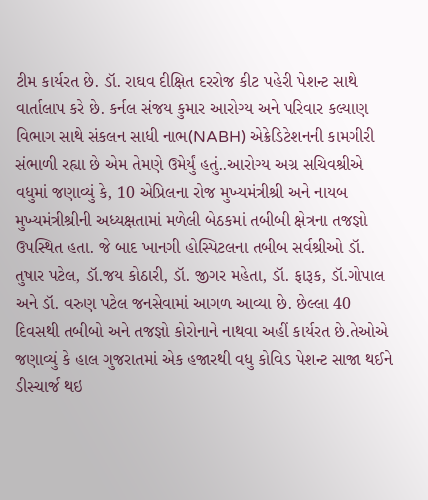ટીમ કાર્યરત છે. ડૉ. રાઘવ દીક્ષિત દરરોજ કીટ પહેરી પેશન્ટ સાથે વાર્તાલાપ કરે છે. કર્નલ સંજય કુમાર આરોગ્ય અને પરિવાર કલ્યાણ વિભાગ સાથે સંકલન સાધી નાભ(NABH) એક્રેડિટેશનની કામગીરી સંભાળી રહ્યા છે એમ તેમણે ઉમેર્યું હતું..આરોગ્ય અગ્ર સચિવશ્રીએ વધુમાં જણાવ્યું કે, 10 એપ્રિલના રોજ મુખ્યમંત્રીશ્રી અને નાયબ મુખ્યમંત્રીશ્રીની અધ્યક્ષતામાં મળેલી બેઠકમાં તબીબી ક્ષેત્રના તજજ્ઞો ઉપસ્થિત હતા. જે બાદ ખાનગી હોસ્પિટલના તબીબ સર્વશ્રીઓ ડૉ. તુષાર પટેલ, ડૉ.જય કોઠારી, ડૉ. જીગર મહેતા, ડૉ. ફારૂક, ડૉ.ગોપાલ
અને ડૉ. વરુણ પટેલ જનસેવામાં આગળ આવ્યા છે. છેલ્લા 40 દિવસથી તબીબો અને તજજ્ઞો કોરોનાને નાથવા અહીં કાર્યરત છે.તેઓએ જણાવ્યું કે હાલ ગુજરાતમાં એક હજારથી વધુ કોવિડ પેશન્ટ સાજા થઈને ડીસ્ચાર્જ થઇ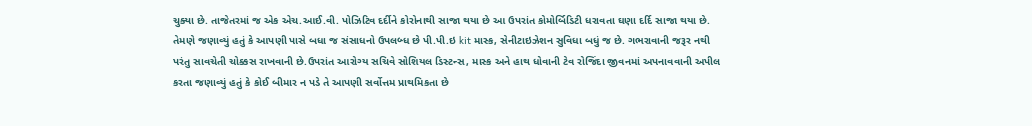ચુક્યા છે. તાજેતરમાં જ એક એચ.આઈ.વી. પોઝિટિવ દર્દીને કોરોનાથી સાજા થયા છે આ ઉપરાંત કોમોર્બિડિટી ધરાવતા ઘણા દર્દિ સાજા થયા છે. તેમણે જણાવ્યું હતું કે આપણી પાસે બધા જ સંસાધનો ઉપલબ્ધ છે પી.પી.ઇ kit માસ્ક, સેનીટાઇઝેશન સુવિધા બધું જ છે. ગભરાવાની જરૂર નથી પરંતુ સાવચેતી ચોક્કસ રાખવાની છે.ઉપરાંત આરોગ્ય સચિવે સોશિયલ ડિસ્ટન્સ, માસ્ક અને હાથ ધોવાની ટેવ રોજિંદા જીવનમાં અપનાવવાની અપીલ કરતા જણાવ્યું હતું કે કોઈ બીમાર ન પડે તે આપણી સર્વોત્તમ પ્રાથમિકતા છે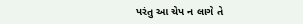પરંતુ આ ચેપ ન લાગે તે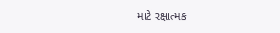માટે રક્ષાત્મક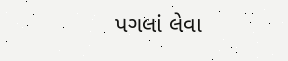પગલાં લેવા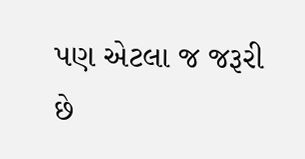પણ એટલા જ જરૂરી છે